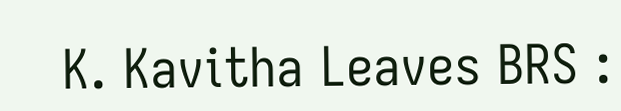K. Kavitha Leaves BRS :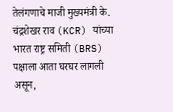तेलंगणाचे माजी मुख्यमंत्री के. चंद्रशेखर राव (KCR) यांच्या भारत राष्ट्र समिती (BRS) पक्षाला आता घरघर लागली असून,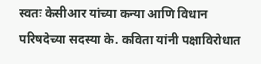स्वतः केसीआर यांच्या कन्या आणि विधान परिषदेच्या सदस्या के. कविता यांनी पक्षाविरोधात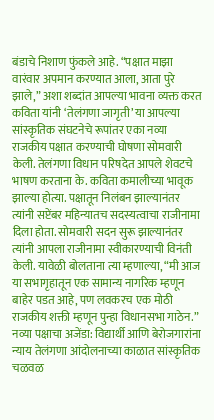बंडाचे निशाण फुंकले आहे. “पक्षात माझा वारंवार अपमान करण्यात आला, आता पुरे झाले,” अशा शब्दांत आपल्या भावना व्यक्त करत कविता यांनी ‘तेलंगणा जागृती’ या आपल्या सांस्कृतिक संघटनेचे रूपांतर एका नव्या राजकीय पक्षात करण्याची घोषणा सोमवारी केली. तेलंगणा विधान परिषदेत आपले शेवटचे भाषण करताना के. कविता कमालीच्या भावूक झाल्या होत्या. पक्षातून निलंबन झाल्यानंतर त्यांनी सप्टेंबर महिन्यातच सदस्यत्वाचा राजीनामा दिला होता. सोमवारी सदन सुरू झाल्यानंतर त्यांनी आपला राजीनामा स्वीकारण्याची विनंती केली. यावेळी बोलताना त्या म्हणाल्या, “मी आज या सभागृहातून एक सामान्य नागरिक म्हणून बाहेर पडत आहे, पण लवकरच एक मोठी राजकीय शक्ती म्हणून पुन्हा विधानसभा गाठेन.” नव्या पक्षाचा अजेंडा: विद्यार्थी आणि बेरोजगारांना न्याय तेलंगणा आंदोलनाच्या काळात सांस्कृतिक चळवळ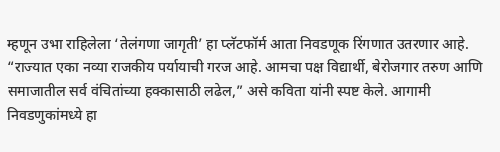म्हणून उभा राहिलेला ‘तेलंगणा जागृती’ हा प्लॅटफॉर्म आता निवडणूक रिंगणात उतरणार आहे. “राज्यात एका नव्या राजकीय पर्यायाची गरज आहे. आमचा पक्ष विद्यार्थी, बेरोजगार तरुण आणि समाजातील सर्व वंचितांच्या हक्कासाठी लढेल,” असे कविता यांनी स्पष्ट केले. आगामी निवडणुकांमध्ये हा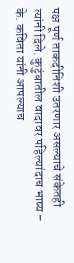पक्ष पूर्ण ताकदीनिशी उतरणार असल्याचे संकेतही त्यांनी दिले. कुटुंबातील वादावर पहिल्यांदाच भाष्य – के. कविता यांनी आपल्याच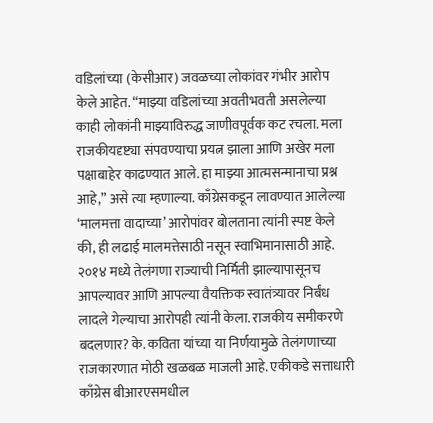वडिलांच्या (केसीआर) जवळच्या लोकांवर गंभीर आरोप केले आहेत. “माझ्या वडिलांच्या अवतीभवती असलेल्या काही लोकांनी माझ्याविरुद्ध जाणीवपूर्वक कट रचला. मला राजकीयदृष्ट्या संपवण्याचा प्रयत्न झाला आणि अखेर मला पक्षाबाहेर काढण्यात आले. हा माझ्या आत्मसन्मानाचा प्रश्न आहे,” असे त्या म्हणाल्या. काँग्रेसकडून लावण्यात आलेल्या ‘मालमत्ता वादाच्या’ आरोपांवर बोलताना त्यांनी स्पष्ट केले की, ही लढाई मालमत्तेसाठी नसून स्वाभिमानासाठी आहे. २०१४ मध्ये तेलंगणा राज्याची निर्मिती झाल्यापासूनच आपल्यावर आणि आपल्या वैयक्तिक स्वातंत्र्यावर निर्बंध लादले गेल्याचा आरोपही त्यांनी केला. राजकीय समीकरणे बदलणार? के. कविता यांच्या या निर्णयामुळे तेलंगणाच्या राजकारणात मोठी खळबळ माजली आहे. एकीकडे सत्ताधारी काँग्रेस बीआरएसमधील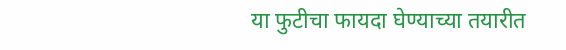या फुटीचा फायदा घेण्याच्या तयारीत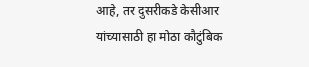आहे, तर दुसरीकडे केसीआर यांच्यासाठी हा मोठा कौटुंबिक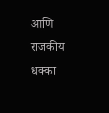आणि राजकीय धक्का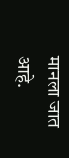मानला जात आहे.